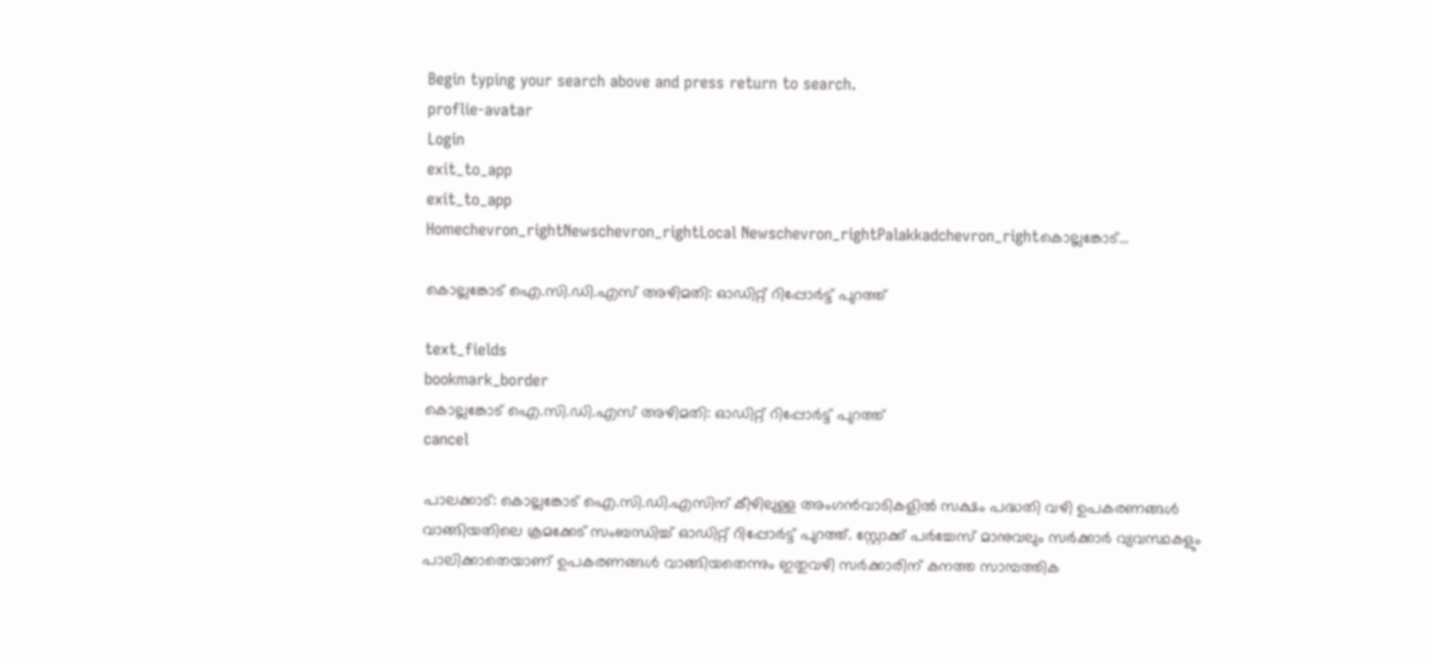Begin typing your search above and press return to search.
proflie-avatar
Login
exit_to_app
exit_to_app
Homechevron_rightNewschevron_rightLocal Newschevron_rightPalakkadchevron_rightകൊല്ലങ്കോട്...

കൊല്ലങ്കോട് ഐ.സി.ഡി.എസ് അഴിമതി: ഓഡിറ്റ് റിപ്പോർട്ട് പുറത്ത്

text_fields
bookmark_border
കൊല്ലങ്കോട് ഐ.സി.ഡി.എസ് അഴിമതി: ഓഡിറ്റ് റിപ്പോർട്ട് പുറത്ത്
cancel

പാലക്കാട്: കൊല്ലങ്കോട് ഐ.സി.ഡി.എസിന് കീഴിലുള്ള അംഗൻവാടികളിൽ സക്ഷം പദ്ധതി വഴി ഉപകരണങ്ങൾ വാങ്ങിയതിലെ ക്രമക്കേട് സംബന്ധിച്ച് ഓഡിറ്റ് റിപ്പോർട്ട് പുറത്ത്. സ്റ്റോക്ക് പർച്ചേസ് മാനുവലും സർക്കാർ വ്യവസ്ഥകളും പാലിക്കാതെയാണ് ഉപകരണങ്ങൾ വാങ്ങിയതെന്നും ഇതുവഴി സർക്കാരിന് കനത്ത സാമ്പത്തിക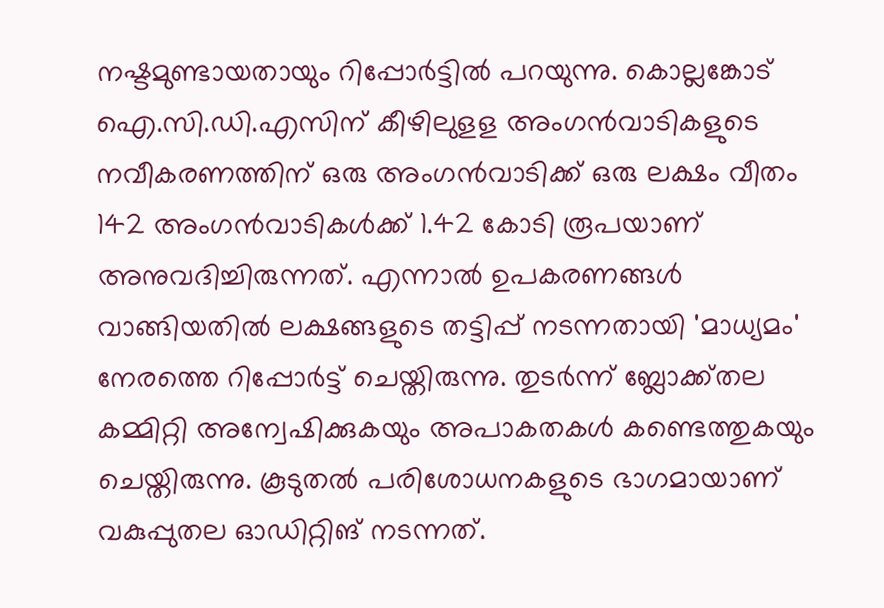നഷ്ടമുണ്ടായതായും റിപ്പോർട്ടിൽ പറയുന്നു. കൊല്ലങ്കോട് ഐ.സി.ഡി.എസിന് കീഴിലുളള അംഗൻവാടികളുടെ നവീകരണത്തിന് ഒരു അംഗൻവാടിക്ക് ഒരു ലക്ഷം വീതം 142 അംഗൻവാടികൾക്ക് 1.42 കോടി രൂപയാണ് അനുവദിച്ചിരുന്നത്. എന്നാൽ ഉപകരണങ്ങൾ വാങ്ങിയതിൽ ലക്ഷങ്ങളുടെ തട്ടിപ്പ് നടന്നതായി 'മാധ്യമം' നേരത്തെ റിപ്പോർട്ട് ചെയ്തിരുന്നു. തുടർന്ന് ബ്ലോക്ക്തല കമ്മിറ്റി അന്വേഷിക്കുകയും അപാകതകൾ കണ്ടെത്തുകയും ചെയ്തിരുന്നു. കൂടുതൽ പരിശോധനകളുടെ ഭാഗമായാണ് വകുപ്പുതല ഓഡിറ്റിങ് നടന്നത്.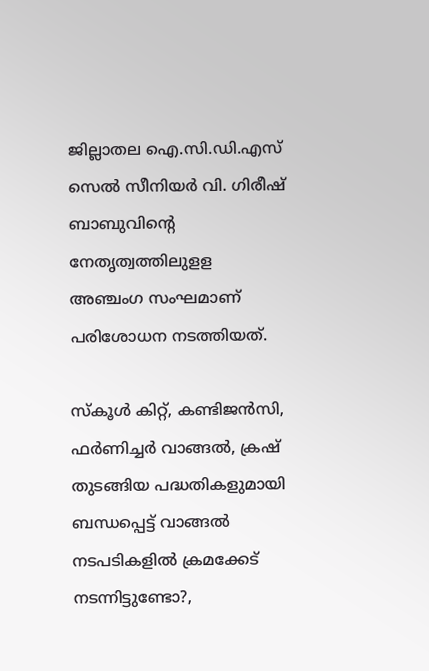ജില്ലാതല ഐ.സി.ഡി.എസ് സെൽ സീനിയർ വി. ഗിരീഷ് ബാബുവിന്‍റെ നേതൃത്വത്തിലുളള അഞ്ചംഗ സംഘമാണ് പരിശോധന നടത്തിയത്.

സ്കൂൾ കിറ്റ്, കണ്ടിജൻസി, ഫർണിച്ചർ വാങ്ങൽ, ക്രഷ് തുടങ്ങിയ പദ്ധതികളുമായി ബന്ധപ്പെട്ട് വാങ്ങൽ നടപടികളിൽ ക്രമക്കേട് നടന്നിട്ടുണ്ടോ?,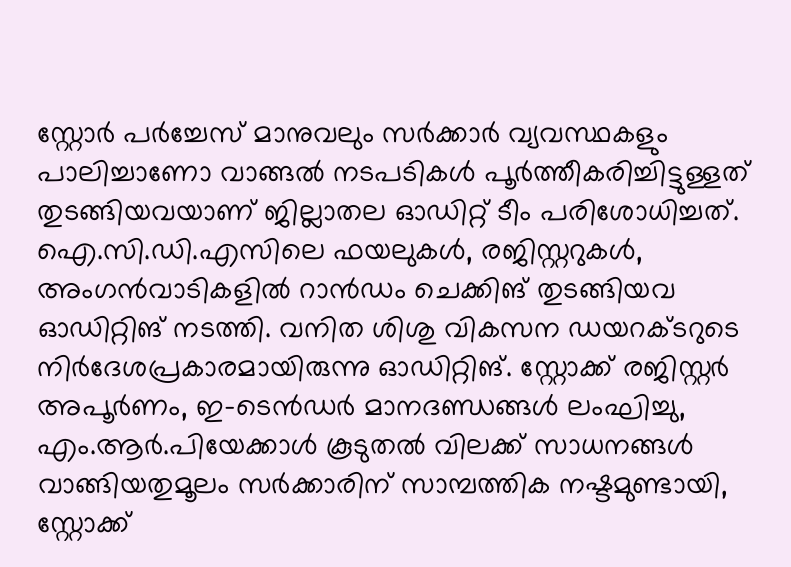സ്റ്റോർ പർച്ചേസ് മാനുവലും സർക്കാർ വ്യവസ്ഥകളും പാലിച്ചാണോ വാങ്ങൽ നടപടികൾ പൂർത്തീകരിച്ചിട്ടുള്ളത് തുടങ്ങിയവയാണ് ജില്ലാതല ഓഡിറ്റ് ടീം പരിശോധിച്ചത്. ഐ.സി.ഡി.എസിലെ ഫയലുകൾ, രജിസ്റ്ററുകൾ, അംഗൻവാടികളിൽ റാൻഡം ചെക്കിങ് തുടങ്ങിയവ ഓഡിറ്റിങ് നടത്തി. വനിത ശിശു വികസന ഡയറക്ടറുടെ നിർദേശപ്രകാരമായിരുന്നു ഓഡിറ്റിങ്. സ്റ്റോക്ക് രജിസ്റ്റർ അപൂർണം, ഇ-ടെൻഡർ മാനദണ്ഡങ്ങൾ ലംഘിച്ചു, എം.ആർ.പിയേക്കാൾ കൂടുതൽ വിലക്ക് സാധനങ്ങൾ വാങ്ങിയതുമൂലം സർക്കാരിന് സാമ്പത്തിക നഷ്ടമുണ്ടായി, സ്റ്റോക്ക്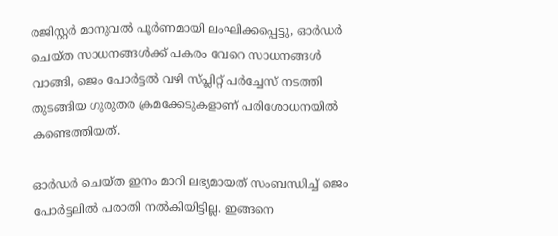രജിസ്റ്റർ മാനുവൽ പൂർണമായി ലംഘിക്കപ്പെട്ടു, ഓർഡർ ചെയ്ത സാധനങ്ങൾക്ക് പകരം വേറെ സാധനങ്ങൾ വാങ്ങി, ജെം പോർട്ടൽ വഴി സ്പ്ലിറ്റ് പർച്ചേസ് നടത്തി തുടങ്ങിയ ഗുരുതര ക്രമക്കേടുകളാണ് പരിശോധനയിൽ കണ്ടെത്തിയത്.

ഓർഡർ ചെയ്ത ഇനം മാറി ലഭ്യമായത് സംബന്ധിച്ച് ജെം പോർട്ടലിൽ പരാതി നൽകിയിട്ടില്ല. ഇങ്ങനെ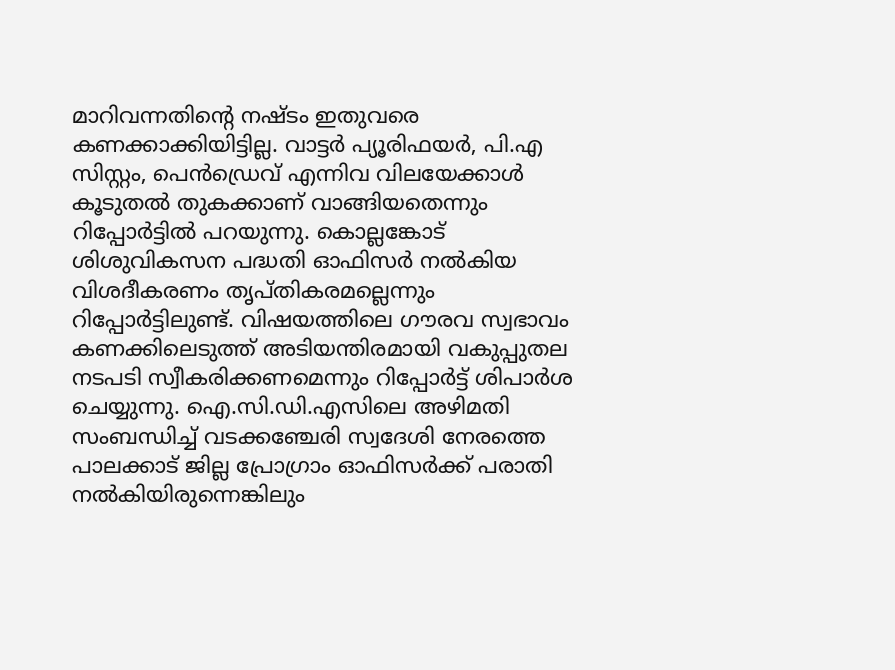മാറിവന്നതിന്‍റെ നഷ്ടം ഇതുവരെ കണക്കാക്കിയിട്ടില്ല. വാട്ടർ പ്യൂരിഫയർ, പി.എ സിസ്റ്റം, പെൻഡ്രെവ് എന്നിവ വിലയേക്കാൾ കൂടുതൽ തുകക്കാണ് വാങ്ങിയതെന്നും റിപ്പോർട്ടിൽ പറയുന്നു. കൊല്ലങ്കോട് ശിശുവികസന പദ്ധതി ഓഫിസർ നൽകിയ വിശദീകരണം തൃപ്തികരമല്ലെന്നും റിപ്പോർട്ടിലുണ്ട്. വിഷയത്തിലെ ഗൗരവ സ്വഭാവം കണക്കിലെടുത്ത് അടിയന്തിരമായി വകുപ്പുതല നടപടി സ്വീകരിക്കണമെന്നും റിപ്പോർട്ട് ശിപാർശ ചെയ്യുന്നു. ഐ.സി.ഡി.എസിലെ അഴിമതി സംബന്ധിച്ച് വടക്കഞ്ചേരി സ്വദേശി നേരത്തെ പാലക്കാട് ജില്ല പ്രോഗ്രാം ഓഫിസർക്ക് പരാതി നൽകിയിരുന്നെങ്കിലും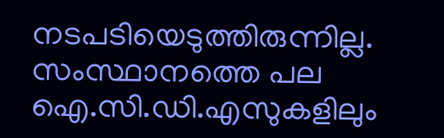നടപടിയെടുത്തിരുന്നില്ല. സംസ്ഥാനത്തെ പല ഐ.സി.ഡി.എസുകളിലും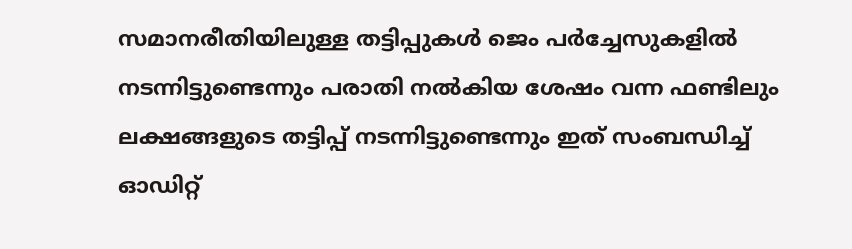സമാനരീതിയിലുള്ള തട്ടിപ്പുകൾ ജെം പർച്ചേസുകളിൽ നടന്നിട്ടുണ്ടെന്നും പരാതി നൽകിയ ശേഷം വന്ന ഫണ്ടിലും ലക്ഷങ്ങളുടെ തട്ടിപ്പ് നടന്നിട്ടുണ്ടെന്നും ഇത് സംബന്ധിച്ച് ഓഡിറ്റ്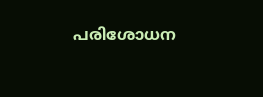പരിശോധന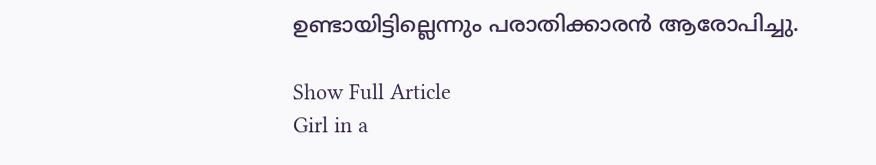ഉണ്ടായിട്ടില്ലെന്നും പരാതിക്കാരൻ ആരോപിച്ചു.

Show Full Article
Girl in a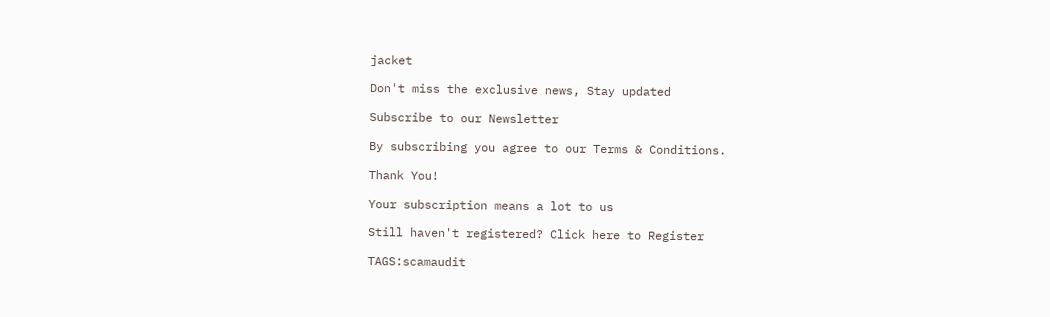jacket

Don't miss the exclusive news, Stay updated

Subscribe to our Newsletter

By subscribing you agree to our Terms & Conditions.

Thank You!

Your subscription means a lot to us

Still haven't registered? Click here to Register

TAGS:scamaudit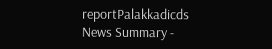reportPalakkadicds
News Summary -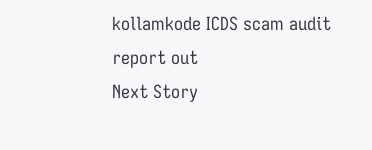kollamkode ICDS scam audit report out
Next Story